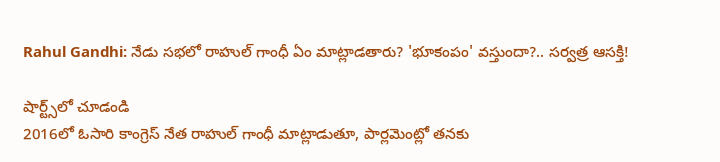Rahul Gandhi: నేడు సభలో రాహుల్ గాంధీ ఏం మాట్లాడతారు? 'భూకంపం' వస్తుందా?.. సర్వత్ర ఆసక్తి!

షార్ట్స్‌లో చూడండి
2016లో ఓసారి కాంగ్రెస్ నేత రాహుల్ గాంధీ మాట్లాడుతూ, పార్లమెంట్లో తనకు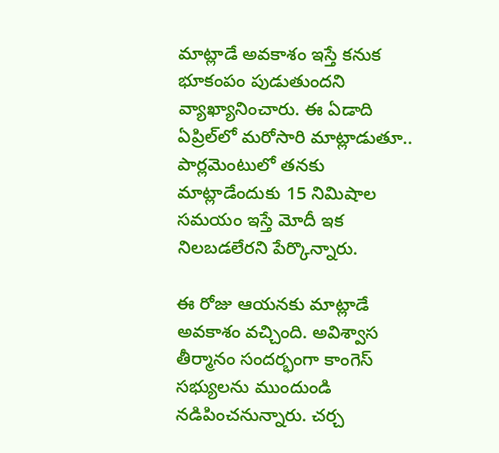మాట్లాడే అవకాశం ఇస్తే కనుక భూకంపం పుడుతుందని వ్యాఖ్యానించారు. ఈ ఏడాది ఏప్రిల్‌లో మరోసారి మాట్లాడుతూ.. పార్లమెంటులో తనకు మాట్లాడేందుకు 15 నిమిషాల సమయం ఇస్తే మోదీ ఇక నిలబడలేరని పేర్కొన్నారు.

ఈ రోజు ఆయనకు మాట్లాడే అవకాశం వచ్చింది. అవిశ్వాస తీర్మానం సందర్భంగా కాంగెస్ సభ్యులను ముందుండి నడిపించనున్నారు. చర్చ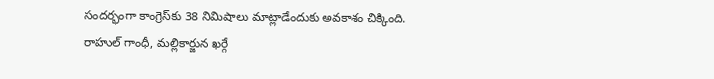సందర్భంగా కాంగ్రెస్‌కు 38 నిమిషాలు మాట్లాడేందుకు అవకాశం చిక్కింది. రాహుల్ గాంధీ, మల్లికార్జున ఖర్గే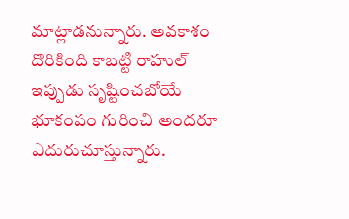మాట్లాడనున్నారు. అవకాశం దొరికింది కాబట్టి రాహుల్ ఇప్పుడు సృష్టించబోయే భూకంపం గురించి అందరూ ఎదురుచూస్తున్నారు.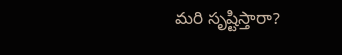మరి సృష్టిస్తారా?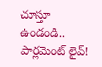చూస్తూ ఉండండి.. పార్లమెంట్ లైవ్!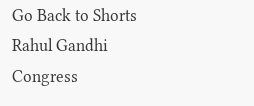Go Back to Shorts
Rahul Gandhi
Congress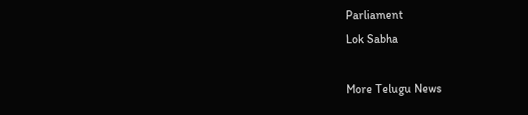Parliament
Lok Sabha

More Telugu News